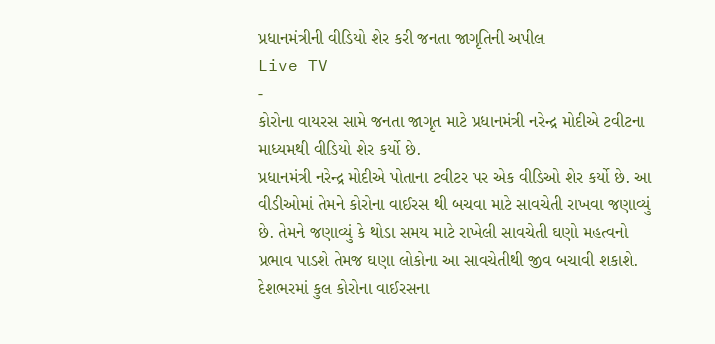પ્રધાનમંત્રીની વીડિયો શેર કરી જનતા જાગૃતિની અપીલ
Live TV
-
કોરોના વાયરસ સામે જનતા જાગૃત માટે પ્રધાનમંત્રી નરેન્દ્ર મોદીએ ટવીટના માધ્યમથી વીડિયો શેર કર્યો છે.
પ્રધાનમંત્રી નરેન્દ્ર મોદીએ પોતાના ટવીટર પર એક વીડિઓ શેર કર્યો છે. આ વીડીઓમાં તેમને કોરોના વાઈરસ થી બચવા માટે સાવચેતી રાખવા જણાવ્યું છે. તેમને જણાવ્યું કે થોડા સમય માટે રાખેલી સાવચેતી ઘણો મહત્વનો પ્રભાવ પાડશે તેમજ ઘણા લોકોના આ સાવચેતીથી જીવ બચાવી શકાશે. દેશભરમાં કુલ કોરોના વાઈરસના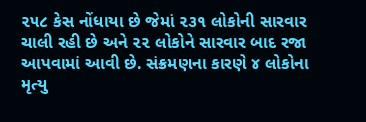૨૫૮ કેસ નોંધાયા છે જેમાં ૨૩૧ લોકોની સારવાર ચાલી રહી છે અને ૨૨ લોકોને સારવાર બાદ રજા આપવામાં આવી છે. સંક્રમણના કારણે ૪ લોકોના મૃત્યુ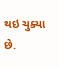થઇ ચુક્યા છે.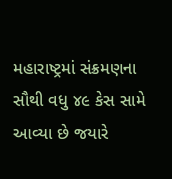મહારાષ્ટ્રમાં સંક્રમણના સૌથી વધુ ૪૯ કેસ સામે આવ્યા છે જયારે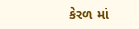કેરળ માં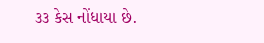૩૩ કેસ નોંધાયા છે.